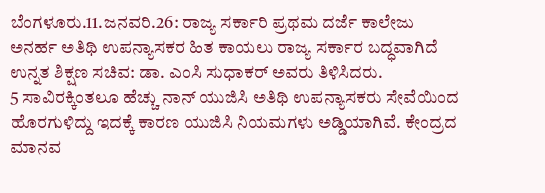ಬೆಂಗಳೂರು.11.ಜನವರಿ.26: ರಾಜ್ಯ ಸರ್ಕಾರಿ ಪ್ರಥಮ ದರ್ಜೆ ಕಾಲೇಜು ಅನರ್ಹ ಅತಿಥಿ ಉಪನ್ಯಾಸಕರ ಹಿತ ಕಾಯಲು ರಾಜ್ಯ ಸರ್ಕಾರ ಬದ್ಧವಾಗಿದೆ ಉನ್ನತ ಶಿಕ್ಷಣ ಸಚಿವ: ಡಾ. ಎಂಸಿ ಸುಧಾಕರ್ ಅವರು ತಿಳಿಸಿದರು.
5 ಸಾವಿರಕ್ಕಿಂತಲೂ ಹೆಚ್ಚು ನಾನ್ ಯುಜಿಸಿ ಅತಿಥಿ ಉಪನ್ಯಾಸಕರು ಸೇವೆಯಿಂದ ಹೊರಗುಳಿದ್ದು ಇದಕ್ಕೆ ಕಾರಣ ಯುಜಿಸಿ ನಿಯಮಗಳು ಅಡ್ಡಿಯಾಗಿವೆ. ಕೇಂದ್ರದ ಮಾನವ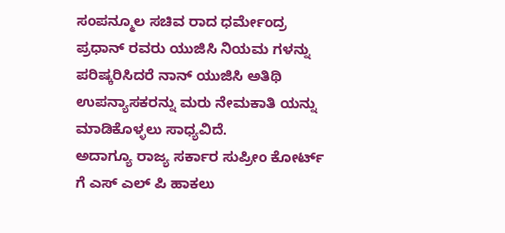ಸಂಪನ್ಮೂಲ ಸಚಿವ ರಾದ ಧರ್ಮೇಂದ್ರ ಪ್ರಧಾನ್ ರವರು ಯುಜಿಸಿ ನಿಯಮ ಗಳನ್ನು ಪರಿಷ್ಕರಿಸಿದರೆ ನಾನ್ ಯುಜಿಸಿ ಅತಿಥಿ ಉಪನ್ಯಾಸಕರನ್ನು ಮರು ನೇಮಕಾತಿ ಯನ್ನು ಮಾಡಿಕೊಳ್ಳಲು ಸಾಧ್ಯವಿದೆ.
ಅದಾಗ್ಯೂ ರಾಜ್ಯ ಸರ್ಕಾರ ಸುಪ್ರೀಂ ಕೋರ್ಟ್ ಗೆ ಎಸ್ ಎಲ್ ಪಿ ಹಾಕಲು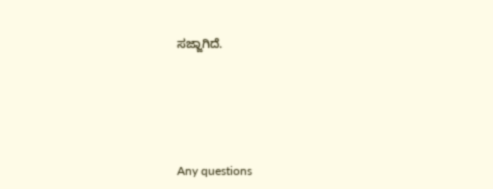ಸಜ್ಜಾಗಿದೆ.






Any questions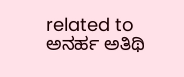related to ಅನರ್ಹ ಅತಿಥಿ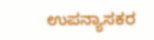ಉಪನ್ಯಾಸಕರ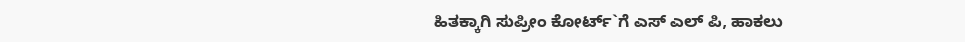ಹಿತಕ್ಕಾಗಿ ಸುಪ್ರೀಂ ಕೋರ್ಟ್`ಗೆ ಎಸ್ ಎಲ್ ಪಿ, ಹಾಕಲು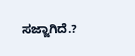ಸಜ್ಜಾಗಿದೆ.?